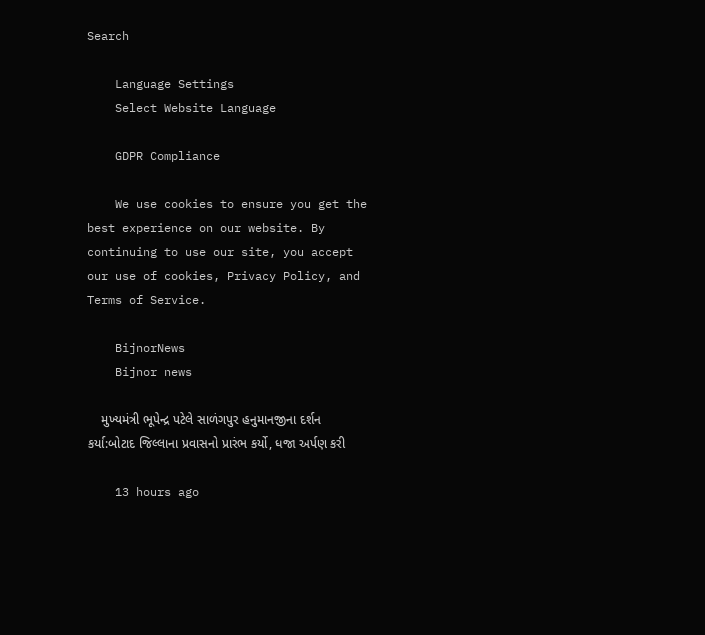Search

    Language Settings
    Select Website Language

    GDPR Compliance

    We use cookies to ensure you get the best experience on our website. By continuing to use our site, you accept our use of cookies, Privacy Policy, and Terms of Service.

    BijnorNews
    Bijnor news

    મુખ્યમંત્રી ભૂપેન્દ્ર પટેલે સાળંગપુર હનુમાનજીના દર્શન કર્યા:બોટાદ જિલ્લાના પ્રવાસનો પ્રારંભ કર્યો, ધજા અર્પણ કરી

    13 hours ago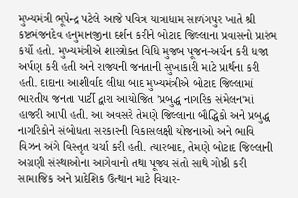મુખ્યમંત્રી ભૂપેન્દ્ર પટેલે આજે પવિત્ર યાત્રાધામ સાળંગપુર ખાતે શ્રી કષ્ટભંજનદેવ હનુમાનજીના દર્શન કરીને બોટાદ જિલ્લાના પ્રવાસનો પ્રારંભ કર્યો હતો. મુખ્યમંત્રીએ શાસ્ત્રોક્ત વિધિ મુજબ પૂજન-અર્ચન કરી ધજા અર્પણ કરી હતી અને રાજ્યની જનતાની સુખાકારી માટે પ્રાર્થના કરી હતી. દાદાના આશીર્વાદ લીધા બાદ મુખ્યમંત્રીએ બોટાદ જિલ્લામાં ભારતીય જનતા પાર્ટી દ્વારા આયોજિત 'પ્રબુદ્ધ નાગરિક સંમેલન'માં હાજરી આપી હતી. આ અવસરે તેમણે જિલ્લાના બૌદ્ધિકો અને પ્રબુદ્ધ નાગરિકોને સંબોધતા સરકારની વિકાસલક્ષી યોજનાઓ અને ભાવિ વિઝન અંગે વિસ્તૃત ચર્ચા કરી હતી. ત્યારબાદ, તેમણે બોટાદ જિલ્લાની અગ્રણી સંસ્થાઓના આગેવાનો તથા પૂજ્ય સંતો સાથે ગોષ્ઠી કરી સામાજિક અને પ્રાદેશિક ઉત્થાન માટે વિચાર-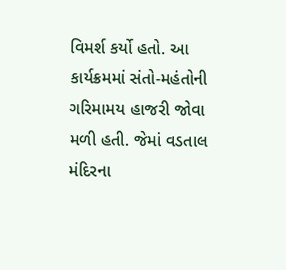વિમર્શ કર્યો હતો. આ કાર્યક્રમમાં સંતો-મહંતોની ગરિમામય હાજરી જોવા મળી હતી. જેમાં વડતાલ મંદિરના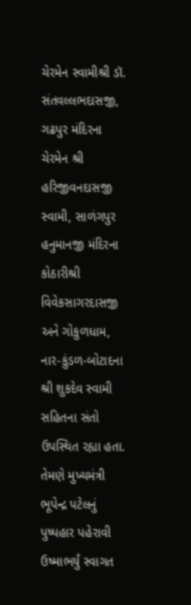ચેરમેન સ્વામીશ્રી ડૉ. સંતવલ્લભદાસજી, ગઢપુર મંદિરના ચેરમેન શ્રી હરિજીવનદાસજી સ્વામી, સાળંગપુર હનુમાનજી મંદિરના કોઠારીશ્રી વિવેકસાગરદાસજી અને ગોકુળધામ, નાર-કુંડળ-બોટાદના શ્રી શુકદેવ સ્વામી સહિતના સંતો ઉપસ્થિત રહ્યા હતા. તેમણે મુખ્યમંત્રી ભૂપેન્દ્ર પટેલનું પુષ્પહાર પહેરાવી ઉષ્માભર્યું સ્વાગત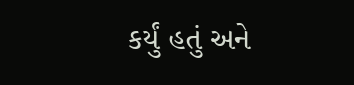કર્યું હતું અને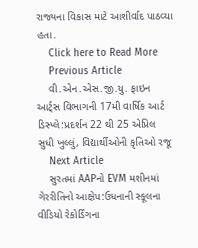રાજ્યના વિકાસ માટે આશીર્વાદ પાઠવ્યા હતા.
    Click here to Read More
    Previous Article
    વી.એન.એસ.જી.યુ. ફાઇન આર્ટ્સ વિભાગની 17મી વાર્ષિક આર્ટ ડિસ્પ્લે:પ્રદર્શન 22 થી 25 એપ્રિલ સુધી ખુલ્લું, વિદ્યાર્થીઓની કૃતિઓ રજૂ
    Next Article
    સુરતમાં AAPનો EVM મશીનમાં ગેરરીતિનો આક્ષેપ:ઉધનાની સ્કૂલના વીડિયો રેકોર્ડિંગના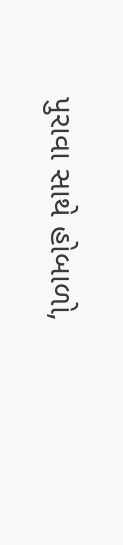પુરાવા સાથે હોબાળો,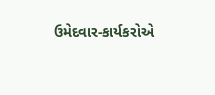ઉમેદવાર-કાર્યકરોએ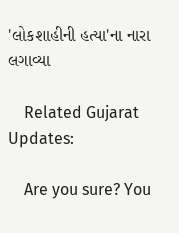'લોકશાહીની હત્યા'ના નારા લગાવ્યા

    Related Gujarat Updates:

    Are you sure? You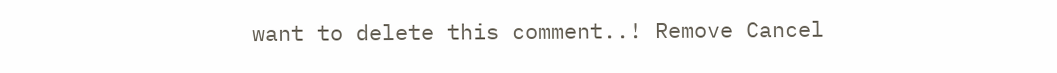want to delete this comment..! Remove Cancel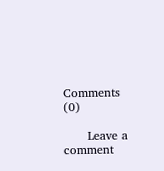Comments (0)

      Leave a comment